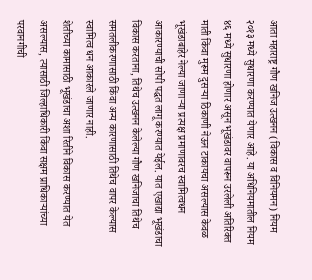आता महाराष्ट्र गौण खनिज उत्खनन (विकास व विनियमन) नियम २०१३ मध्ये सुधारणा करण्यात येणार आहे. या अधिनियमातील नियम ४६ मध्ये सुधारणा होणार असून भूखंडावर वापरून उरलेली अतिरिक्त माती किंवा मुरूम दुसऱ्या ठिकाणी नेऊन टाकायचा असल्यास केवळ भूखंडाबाहेर नेल्या जाणाऱ्या प्रत्यक्ष प्रमाणावरच स्वामित्वधन आकारण्याची सोपी पद्धत लागू करण्यात येईल. यात एखाद्या भूखंडाचा विकास करताना, तिथेच उत्खनन केलेल्या गौण खनिजाचा तिथेच समतलीकरणासाठी किंवा अन्य कारणासाठी तिथेच वापर केल्यास स्वामित्व धन आकारले जाणार नाही.
शेतीच्या कामासाठी भूखंडाचा अशा रितीने विकास करण्यात येत असल्यास, त्यासाठी जिल्हाधिकारी किंवा सक्षम प्राधिकाऱ्यांच्या परवानगीची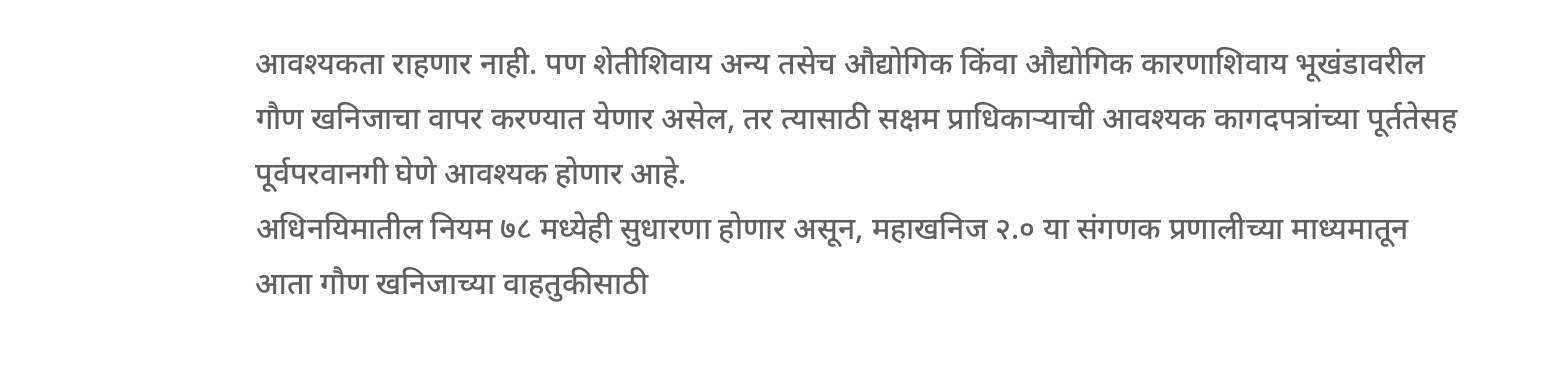आवश्यकता राहणार नाही. पण शेतीशिवाय अन्य तसेच औद्योगिक किंवा औद्योगिक कारणाशिवाय भूखंडावरील गौण खनिजाचा वापर करण्यात येणार असेल, तर त्यासाठी सक्षम प्राधिकाऱ्याची आवश्यक कागदपत्रांच्या पूर्ततेसह पूर्वपरवानगी घेणे आवश्यक होणार आहे.
अधिनयिमातील नियम ७८ मध्येही सुधारणा होणार असून, महाखनिज २.० या संगणक प्रणालीच्या माध्यमातून आता गौण खनिजाच्या वाहतुकीसाठी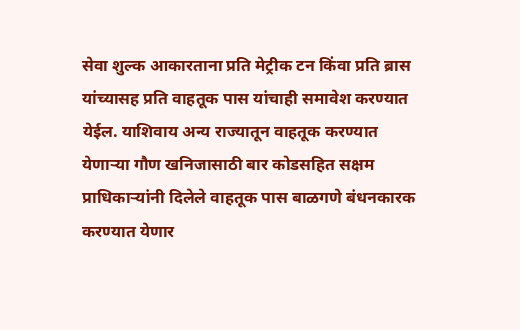सेवा शुल्क आकारताना प्रति मेट्रीक टन किंवा प्रति ब्रास यांच्यासह प्रति वाहतूक पास यांचाही समावेश करण्यात येईल. याशिवाय अन्य राज्यातून वाहतूक करण्यात येणाऱ्या गौण खनिजासाठी बार कोडसहित सक्षम प्राधिकाऱ्यांनी दिलेले वाहतूक पास बाळगणे बंधनकारक करण्यात येणार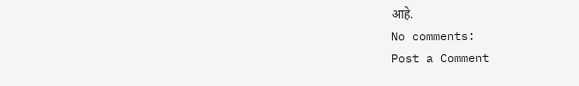आहे.
No comments:
Post a Comment